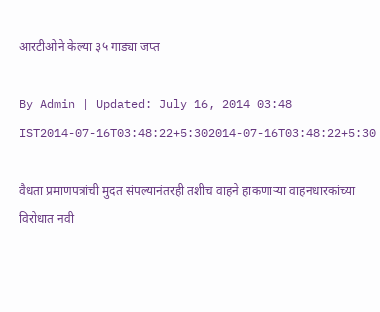आरटीओने केल्या ३५ गाड्या जप्त

By Admin | Updated: July 16, 2014 03:48 IST2014-07-16T03:48:22+5:302014-07-16T03:48:22+5:30

वैधता प्रमाणपत्रांची मुदत संपल्यानंतरही तशीच वाहने हाकणाऱ्या वाहनधारकांच्या विरोधात नवी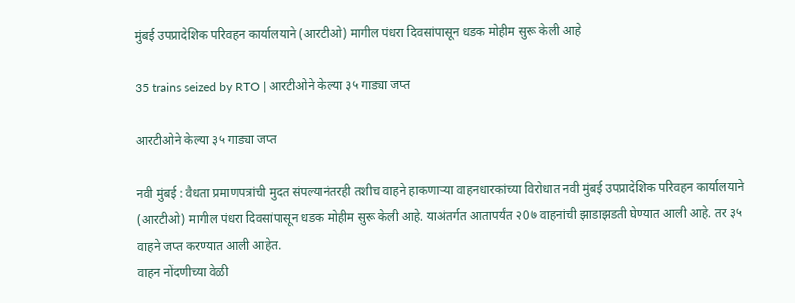मुंबई उपप्रादेशिक परिवहन कार्यालयाने (आरटीओ) मागील पंधरा दिवसांपासून धडक मोहीम सुरू केली आहे

35 trains seized by RTO | आरटीओने केल्या ३५ गाड्या जप्त

आरटीओने केल्या ३५ गाड्या जप्त

नवी मुंबई : वैधता प्रमाणपत्रांची मुदत संपल्यानंतरही तशीच वाहने हाकणाऱ्या वाहनधारकांच्या विरोधात नवी मुंबई उपप्रादेशिक परिवहन कार्यालयाने (आरटीओ) मागील पंधरा दिवसांपासून धडक मोहीम सुरू केली आहे. याअंतर्गत आतापर्यंत २0७ वाहनांची झाडाझडती घेण्यात आली आहे. तर ३५ वाहने जप्त करण्यात आली आहेत.
वाहन नोंदणीच्या वेळी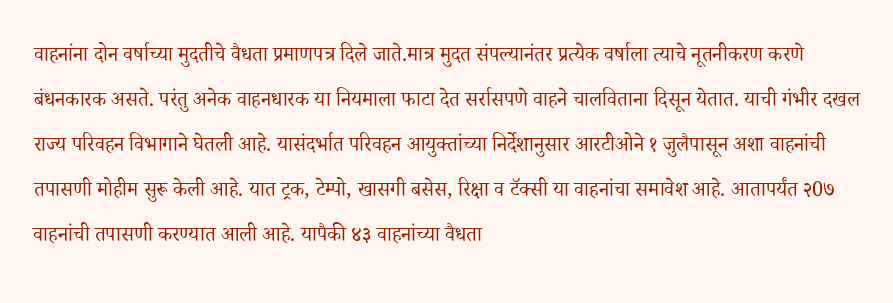वाहनांना दोन वर्षाच्या मुदतीचे वैधता प्रमाणपत्र दिले जाते.मात्र मुदत संपल्यानंतर प्रत्येक वर्षाला त्याचे नूतनीकरण करणे बंधनकारक असते. परंतु अनेक वाहनधारक या नियमाला फाटा देत सर्रासपणे वाहने चालविताना दिसून येतात. याची गंभीर दखल राज्य परिवहन विभागाने घेतली आहे. यासंदर्भात परिवहन आयुक्तांच्या निर्देशानुसार आरटीओने १ जुलैपासून अशा वाहनांची तपासणी मोहीम सुरू केली आहे. यात ट्रक, टेम्पो, खासगी बसेस, रिक्षा व टॅक्सी या वाहनांचा समावेश आहे. आतापर्यंत २0७ वाहनांची तपासणी करण्यात आली आहे. यापैकी ४३ वाहनांच्या वैधता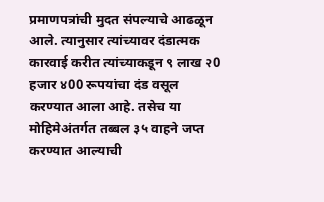प्रमाणपत्रांची मुदत संपल्याचे आढळून आले. त्यानुसार त्यांच्यावर दंडात्मक कारवाई करीत त्यांच्याकडून ९ लाख २0 हजार ४00 रूपयांचा दंड वसूल करण्यात आला आहे. तसेच या मोहिमेअंतर्गत तब्बल ३५ वाहने जप्त करण्यात आल्याची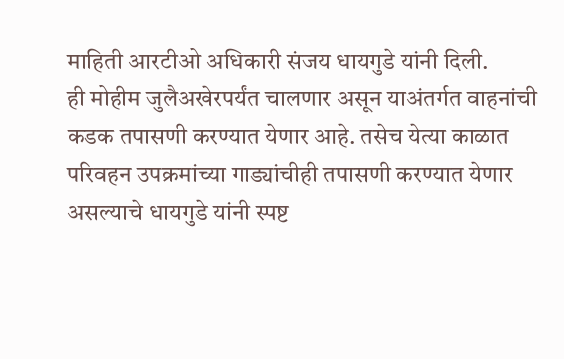माहिती आरटीओ अधिकारी संजय धायगुडे यांनी दिली.
ही मोहीम जुलैअखेरपर्यंत चालणार असून याअंतर्गत वाहनांची कडक तपासणी करण्यात येणार आहे. तसेच येत्या काळात परिवहन उपक्रमांच्या गाड्यांचीही तपासणी करण्यात येणार असल्याचे धायगुडे यांनी स्पष्ट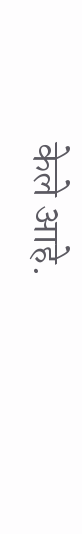केले आहे.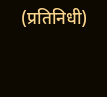(प्रतिनिधी)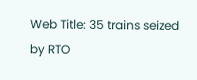Web Title: 35 trains seized by RTO